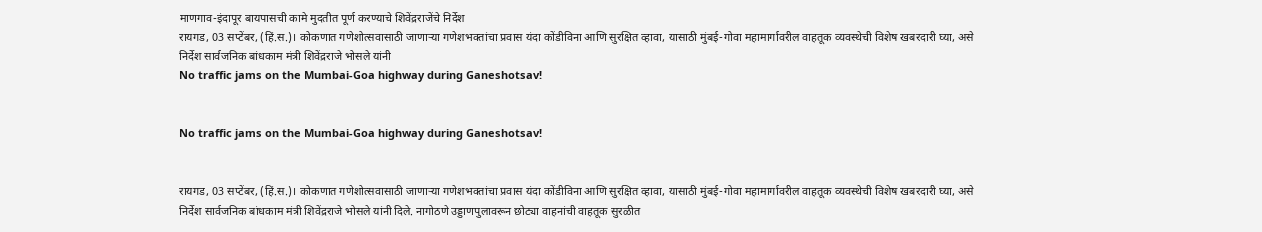माणगाव-इंदापूर बायपासची कामे मुदतीत पूर्ण करण्याचे शिवेंद्रराजेंचे निर्देश
रायगड, 03 सप्टेंबर, (हिं.स.)। कोकणात गणेशोत्सवासाठी जाणाऱ्या गणेशभक्तांचा प्रवास यंदा कोंडीविना आणि सुरक्षित व्हावा, यासाठी मुंबई-गोवा महामार्गावरील वाहतूक व्यवस्थेची विशेष खबरदारी घ्या, असे निर्देश सार्वजनिक बांधकाम मंत्री शिवेंद्रराजे भोसले यांनी
No traffic jams on the Mumbai-Goa highway during Ganeshotsav!


No traffic jams on the Mumbai-Goa highway during Ganeshotsav!


रायगड, 03 सप्टेंबर, (हिं.स.)। कोकणात गणेशोत्सवासाठी जाणाऱ्या गणेशभक्तांचा प्रवास यंदा कोंडीविना आणि सुरक्षित व्हावा, यासाठी मुंबई-गोवा महामार्गावरील वाहतूक व्यवस्थेची विशेष खबरदारी घ्या, असे निर्देश सार्वजनिक बांधकाम मंत्री शिवेंद्रराजे भोसले यांनी दिले. नागोठणे उड्डाणपुलावरून छोट्या वाहनांची वाहतूक सुरळीत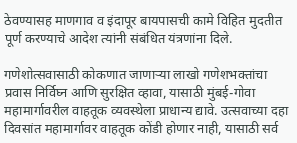ठेवण्यासह माणगाव व इंदापूर बायपासची कामे विहित मुदतीत पूर्ण करण्याचे आदेश त्यांनी संबंधित यंत्रणांना दिले.

गणेशोत्सवासाठी कोकणात जाणाऱ्या लाखो गणेशभक्तांचा प्रवास निर्विघ्न आणि सुरक्षित व्हावा, यासाठी मुंबई-गोवा महामार्गावरील वाहतूक व्यवस्थेला प्राधान्य द्यावे. उत्सवाच्या दहा दिवसांत महामार्गावर वाहतूक कोंडी होणार नाही, यासाठी सर्व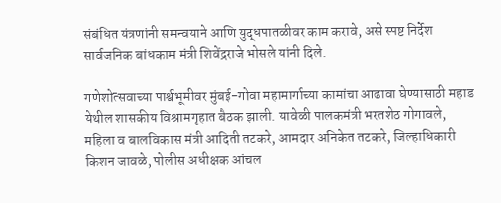संबंधित यंत्रणांनी समन्वयाने आणि युद्धपातळीवर काम करावे, असे स्पष्ट निर्देश सार्वजनिक बांधकाम मंत्री शिवेंद्रराजे भोसले यांनी दिले.

गणेशोत्सवाच्या पार्श्वभूमीवर मुंबई-गोवा महामार्गाच्या कामांचा आढावा घेण्यासाठी महाड येथील शासकीय विश्रामगृहात बैठक झाली. यावेळी पालकमंत्री भरतशेठ गोगावले, महिला व बालविकास मंत्री आदिती तटकरे, आमदार अनिकेत तटकरे, जिल्हाधिकारी किशन जावळे, पोलीस अधीक्षक आंचल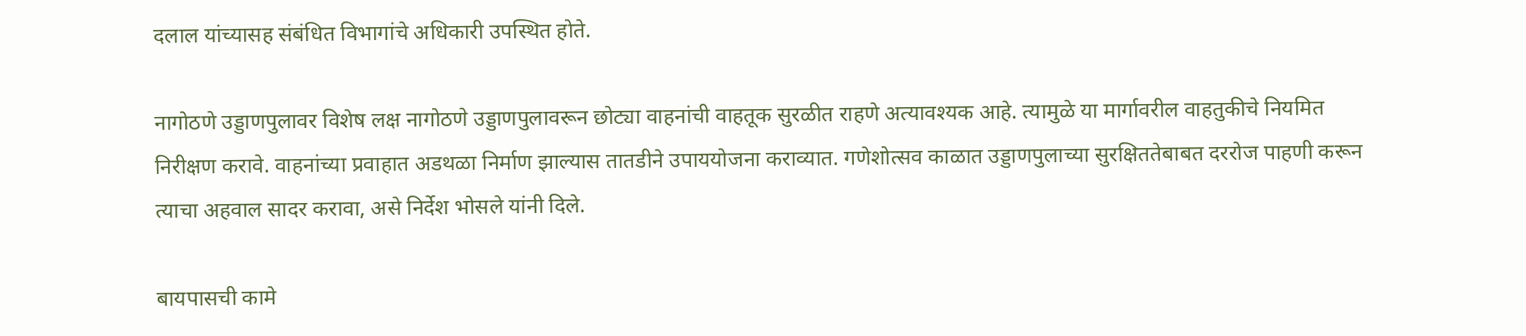दलाल यांच्यासह संबंधित विभागांचे अधिकारी उपस्थित होते.

नागोठणे उड्डाणपुलावर विशेष लक्ष नागोठणे उड्डाणपुलावरून छोट्या वाहनांची वाहतूक सुरळीत राहणे अत्यावश्यक आहे. त्यामुळे या मार्गावरील वाहतुकीचे नियमित निरीक्षण करावे. वाहनांच्या प्रवाहात अडथळा निर्माण झाल्यास तातडीने उपाययोजना कराव्यात. गणेशोत्सव काळात उड्डाणपुलाच्या सुरक्षिततेबाबत दररोज पाहणी करून त्याचा अहवाल सादर करावा, असे निर्देश भोसले यांनी दिले.

बायपासची कामे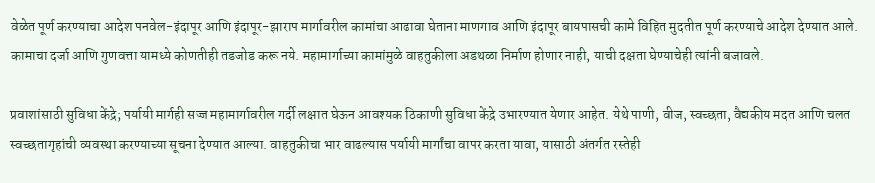वेळेत पूर्ण करण्याचा आदेश पनवेल-इंदापूर आणि इंदापूर-झाराप मार्गावरील कामांचा आढावा घेताना माणगाव आणि इंदापूर बायपासची कामे विहित मुदतीत पूर्ण करण्याचे आदेश देण्यात आले. कामाचा दर्जा आणि गुणवत्ता यामध्ये कोणतीही तडजोड करू नये. महामार्गाच्या कामांमुळे वाहतुकीला अडथळा निर्माण होणार नाही, याची दक्षता घेण्याचेही त्यांनी बजावले.

प्रवाशांसाठी सुविधा केंद्रे; पर्यायी मार्गही सज्ज महामार्गावरील गर्दी लक्षात घेऊन आवश्यक ठिकाणी सुविधा केंद्रे उभारण्यात येणार आहेत. येथे पाणी, वीज, स्वच्छता, वैद्यकीय मदत आणि चलत स्वच्छतागृहांची व्यवस्था करण्याच्या सूचना देण्यात आल्या. वाहतुकीचा भार वाढल्यास पर्यायी मार्गांचा वापर करता यावा, यासाठी अंतर्गत रस्तेही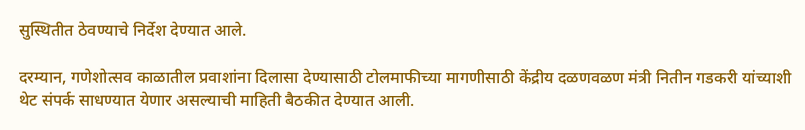सुस्थितीत ठेवण्याचे निर्देश देण्यात आले.

दरम्यान, गणेशोत्सव काळातील प्रवाशांना दिलासा देण्यासाठी टोलमाफीच्या मागणीसाठी केंद्रीय दळणवळण मंत्री नितीन गडकरी यांच्याशी थेट संपर्क साधण्यात येणार असल्याची माहिती बैठकीत देण्यात आली.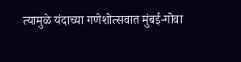त्यामुळे यंदाच्या गणेशोत्सवात मुंबई-गोवा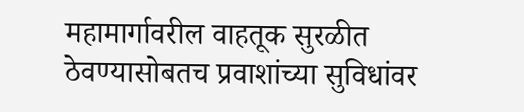महामार्गावरील वाहतूक सुरळीत ठेवण्यासोबतच प्रवाशांच्या सुविधांवर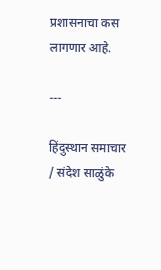प्रशासनाचा कस लागणार आहे.

---

हिंदुस्थान समाचार / संदेश साळुंके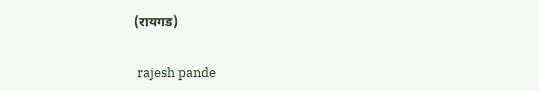(रायगड)


 rajesh pande